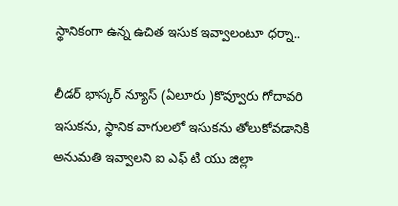స్థానికంగా ఉన్న ఉచిత ఇసుక ఇవ్వాలంటూ ధర్నా..

లీడర్ భాస్కర్ న్యూస్ (ఏలూరు )కొవ్వూరు గోదావరి ఇసుకను, స్థానిక వాగులలో ఇసుకను తోలుకోవడానికి అనుమతి ఇవ్వాలని ఐ ఎఫ్ టి యు జిల్లా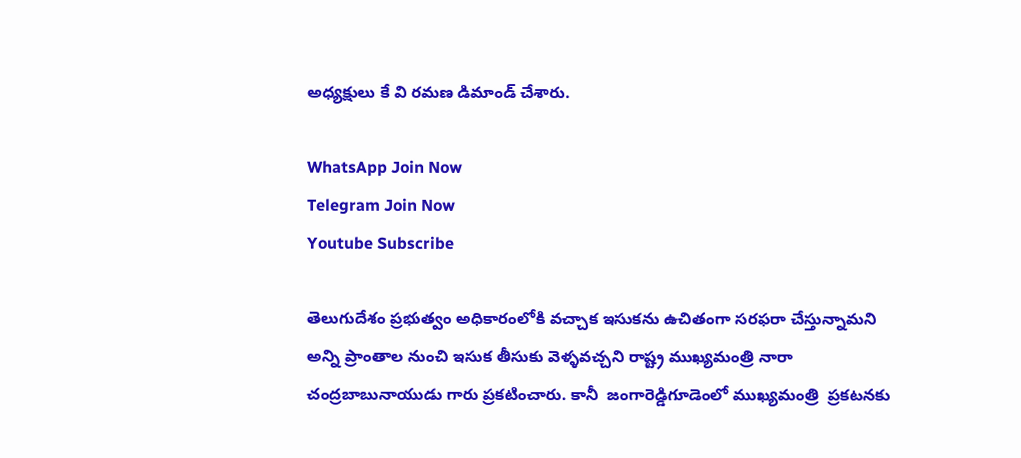అధ్యక్షులు కే వి రమణ డిమాండ్ చేశారు.

WhatsApp Join Now
Telegram Join Now
Youtube Subscribe

తెలుగుదేశం ప్రభుత్వం అధికారంలోకి వచ్చాక ఇసుకను ఉచితంగా సరఫరా చేస్తున్నామని అన్ని ప్రాంతాల నుంచి ఇసుక తీసుకు వెళ్ళవచ్చని రాష్ట్ర ముఖ్యమంత్రి నారా చంద్రబాబునాయుడు గారు ప్రకటించారు. కానీ  జంగారెడ్డిగూడెంలో ముఖ్యమంత్రి  ప్రకటనకు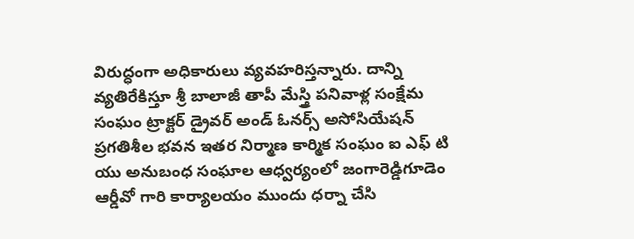విరుద్ధంగా అధికారులు వ్యవహరిస్తన్నారు. దాన్ని వ్యతిరేకిస్తూ శ్రీ బాలాజీ తాపీ మేస్త్రి పనివాళ్ల సంక్షేమ సంఘం ట్రాక్టర్ డ్రైవర్ అండ్ ఓనర్స్ అసోసియేషన్ ప్రగతిశీల భవన ఇతర నిర్మాణ కార్మిక సంఘం ఐ ఎఫ్ టి యు అనుబంధ సంఘాల ఆధ్వర్యంలో జంగారెడ్డిగూడెం ఆర్డీవో గారి కార్యాలయం ముందు ధర్నా చేసి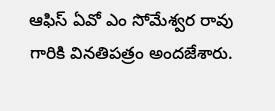ఆఫిస్ ఏవో ఎం సోమేశ్వర రావు గారికి వినతిపత్రం అందజేశారు.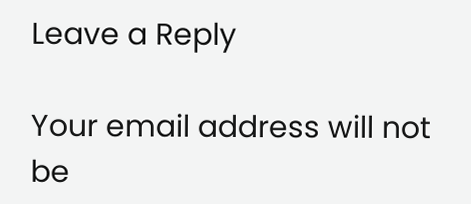Leave a Reply

Your email address will not be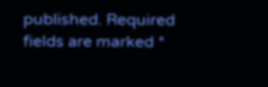published. Required fields are marked *